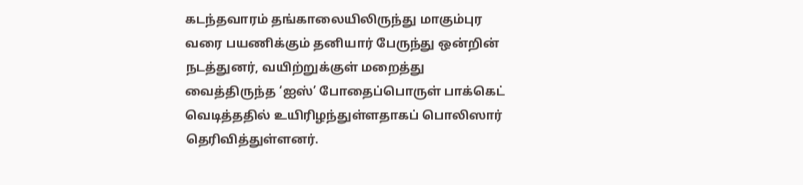கடந்தவாரம் தங்காலையிலிருந்து மாகும்புர வரை பயணிக்கும் தனியார் பேருந்து ஒன்றின் நடத்துனர், வயிற்றுக்குள் மறைத்து வைத்திருந்த ‘ஐஸ்’ போதைப்பொருள் பாக்கெட் வெடித்ததில் உயிரிழந்துள்ளதாகப் பொலிஸார் தெரிவித்துள்ளனர்.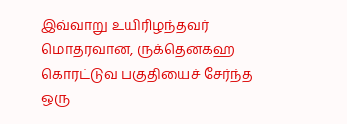இவ்வாறு உயிரிழந்தவர் மொதரவான, ருக்தெனகஹ கொரட்டுவ பகுதியைச் சேர்ந்த ஒரு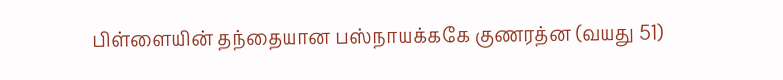பிள்ளையின் தந்தையான பஸ்நாயக்ககே குணரத்ன (வயது 51)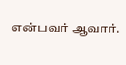என்பவர் ஆவார்.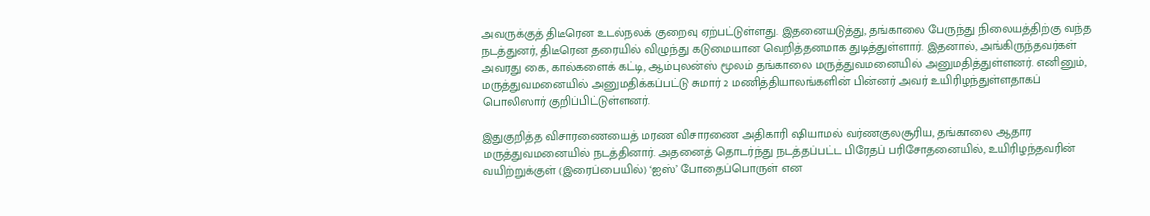அவருக்குத் திடீரென உடல்நலக் குறைவு ஏற்பட்டுள்ளது. இதனையடுத்து, தங்காலை பேருந்து நிலையத்திற்கு வந்த நடத்துனர், திடீரென தரையில் விழுந்து கடுமையான வெறித்தனமாக துடித்துள்ளார். இதனால், அங்கிருந்தவர்கள் அவரது கை, கால்களைக் கட்டி, ஆம்புலன்ஸ் மூலம் தங்காலை மருத்துவமனையில் அனுமதித்துள்ளனர். எனினும், மருத்துவமனையில் அனுமதிக்கப்பட்டு சுமார் 2 மணித்தியாலங்களின் பின்னர் அவர் உயிரிழந்துள்ளதாகப் பொலிஸார் குறிப்பிட்டுள்ளனர்.

இதுகுறித்த விசாரணையைத் மரண விசாரணை அதிகாரி ஷியாமல் வர்ணகுலசூரிய, தங்காலை ஆதார மருத்துவமனையில் நடத்தினார். அதனைத் தொடர்ந்து நடத்தப்பட்ட பிரேதப் பரிசோதனையில், உயிரிழந்தவரின் வயிற்றுக்குள் (இரைப்பையில்) ‘ஐஸ்’ போதைப்பொருள் என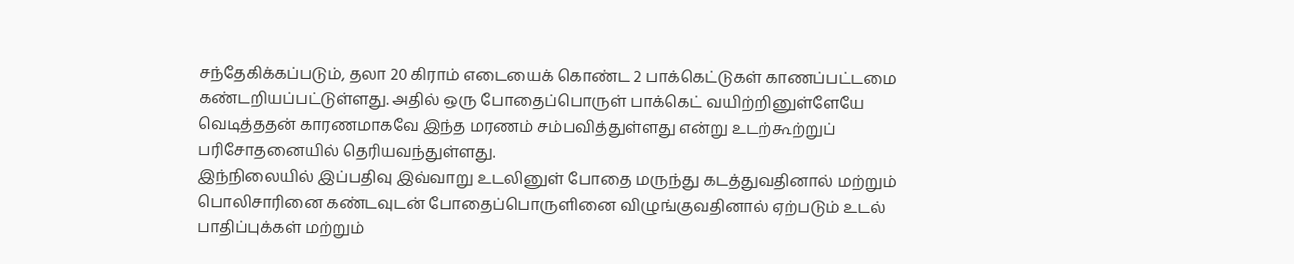சந்தேகிக்கப்படும், தலா 20 கிராம் எடையைக் கொண்ட 2 பாக்கெட்டுகள் காணப்பட்டமை கண்டறியப்பட்டுள்ளது. அதில் ஒரு போதைப்பொருள் பாக்கெட் வயிற்றினுள்ளேயே வெடித்ததன் காரணமாகவே இந்த மரணம் சம்பவித்துள்ளது என்று உடற்கூற்றுப் பரிசோதனையில் தெரியவந்துள்ளது.
இந்நிலையில் இப்பதிவு இவ்வாறு உடலினுள் போதை மருந்து கடத்துவதினால் மற்றும் பொலிசாரினை கண்டவுடன் போதைப்பொருளினை விழுங்குவதினால் ஏற்படும் உடல் பாதிப்புக்கள் மற்றும்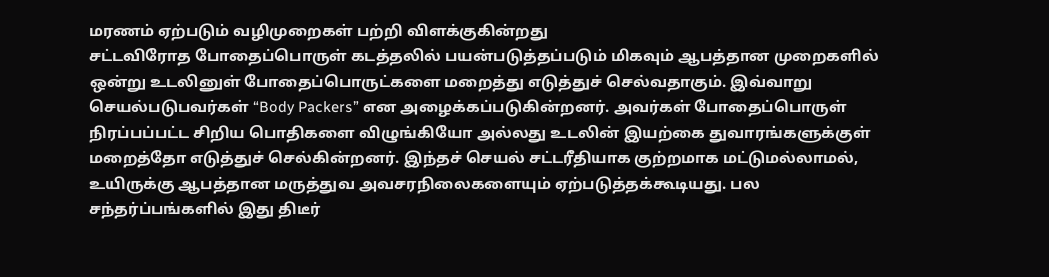மரணம் ஏற்படும் வழிமுறைகள் பற்றி விளக்குகின்றது
சட்டவிரோத போதைப்பொருள் கடத்தலில் பயன்படுத்தப்படும் மிகவும் ஆபத்தான முறைகளில் ஒன்று உடலினுள் போதைப்பொருட்களை மறைத்து எடுத்துச் செல்வதாகும். இவ்வாறு செயல்படுபவர்கள் “Body Packers” என அழைக்கப்படுகின்றனர். அவர்கள் போதைப்பொருள் நிரப்பப்பட்ட சிறிய பொதிகளை விழுங்கியோ அல்லது உடலின் இயற்கை துவாரங்களுக்குள் மறைத்தோ எடுத்துச் செல்கின்றனர். இந்தச் செயல் சட்டரீதியாக குற்றமாக மட்டுமல்லாமல், உயிருக்கு ஆபத்தான மருத்துவ அவசரநிலைகளையும் ஏற்படுத்தக்கூடியது. பல சந்தர்ப்பங்களில் இது திடீர்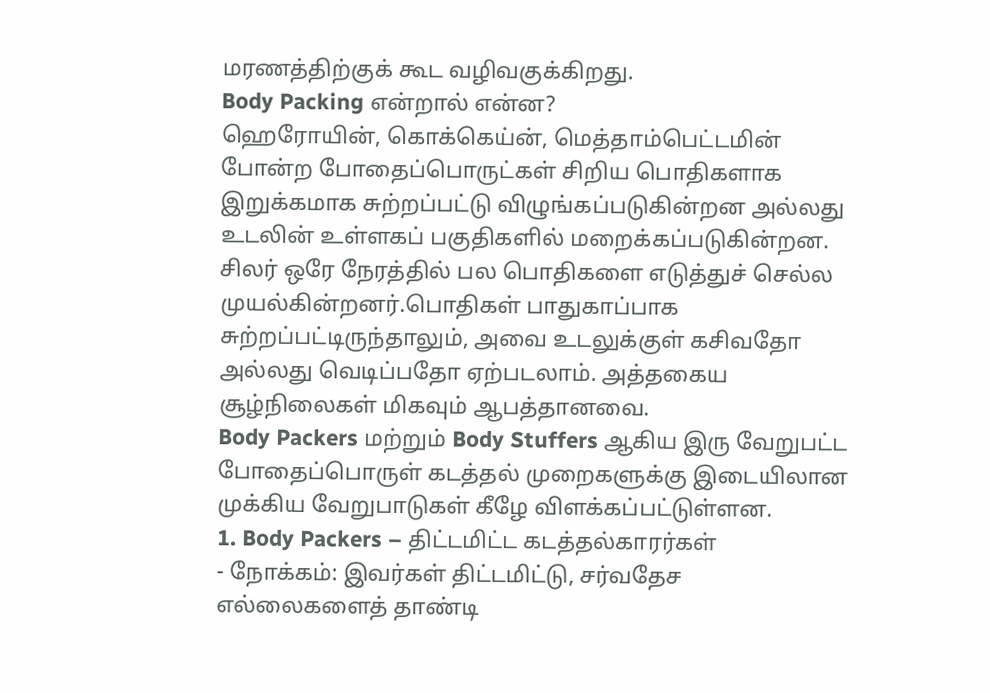மரணத்திற்குக் கூட வழிவகுக்கிறது.
Body Packing என்றால் என்ன?
ஹெரோயின், கொக்கெய்ன், மெத்தாம்பெட்டமின் போன்ற போதைப்பொருட்கள் சிறிய பொதிகளாக இறுக்கமாக சுற்றப்பட்டு விழுங்கப்படுகின்றன அல்லது உடலின் உள்ளகப் பகுதிகளில் மறைக்கப்படுகின்றன. சிலர் ஒரே நேரத்தில் பல பொதிகளை எடுத்துச் செல்ல முயல்கின்றனர்.பொதிகள் பாதுகாப்பாக சுற்றப்பட்டிருந்தாலும், அவை உடலுக்குள் கசிவதோ அல்லது வெடிப்பதோ ஏற்படலாம். அத்தகைய சூழ்நிலைகள் மிகவும் ஆபத்தானவை.
Body Packers மற்றும் Body Stuffers ஆகிய இரு வேறுபட்ட போதைப்பொருள் கடத்தல் முறைகளுக்கு இடையிலான முக்கிய வேறுபாடுகள் கீழே விளக்கப்பட்டுள்ளன.
1. Body Packers – திட்டமிட்ட கடத்தல்காரர்கள்
- நோக்கம்: இவர்கள் திட்டமிட்டு, சர்வதேச எல்லைகளைத் தாண்டி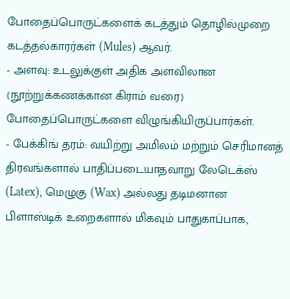போதைப்பொருட்களைக் கடத்தும் தொழில்முறை கடத்தல்காரர்கள் (Mules) ஆவர்.
- அளவு: உடலுக்குள் அதிக அளவிலான (நூற்றுக்கணக்கான கிராம் வரை) போதைப்பொருட்களை விழுங்கியிருப்பார்கள்.
- பேக்கிங் தரம்: வயிற்று அமிலம் மற்றும் செரிமானத் திரவங்களால் பாதிப்படையாதவாறு லேடெக்ஸ் (Latex), மெழுகு (Wax) அல்லது தடிமனான பிளாஸ்டிக் உறைகளால் மிகவும் பாதுகாப்பாக,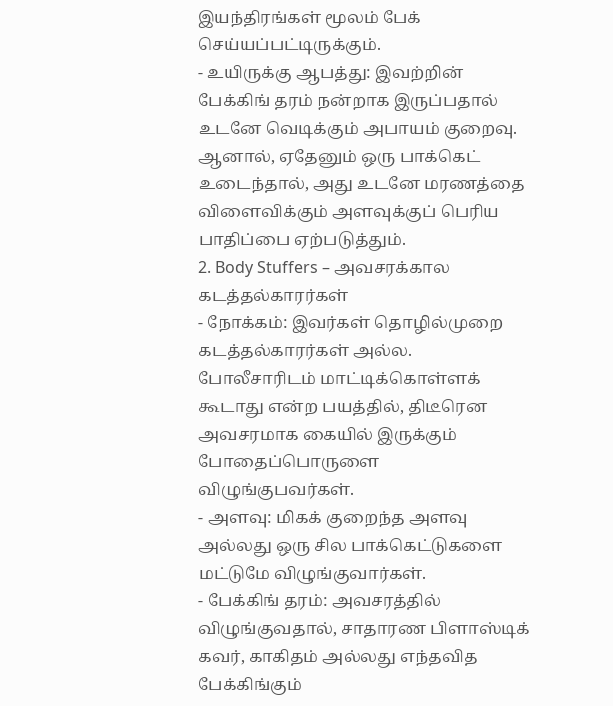இயந்திரங்கள் மூலம் பேக் செய்யப்பட்டிருக்கும்.
- உயிருக்கு ஆபத்து: இவற்றின் பேக்கிங் தரம் நன்றாக இருப்பதால் உடனே வெடிக்கும் அபாயம் குறைவு. ஆனால், ஏதேனும் ஒரு பாக்கெட் உடைந்தால், அது உடனே மரணத்தை விளைவிக்கும் அளவுக்குப் பெரிய பாதிப்பை ஏற்படுத்தும்.
2. Body Stuffers – அவசரக்கால கடத்தல்காரர்கள்
- நோக்கம்: இவர்கள் தொழில்முறை கடத்தல்காரர்கள் அல்ல. போலீசாரிடம் மாட்டிக்கொள்ளக் கூடாது என்ற பயத்தில், திடீரென அவசரமாக கையில் இருக்கும் போதைப்பொருளை விழுங்குபவர்கள்.
- அளவு: மிகக் குறைந்த அளவு அல்லது ஒரு சில பாக்கெட்டுகளை மட்டுமே விழுங்குவார்கள்.
- பேக்கிங் தரம்: அவசரத்தில் விழுங்குவதால், சாதாரண பிளாஸ்டிக் கவர், காகிதம் அல்லது எந்தவித பேக்கிங்கும்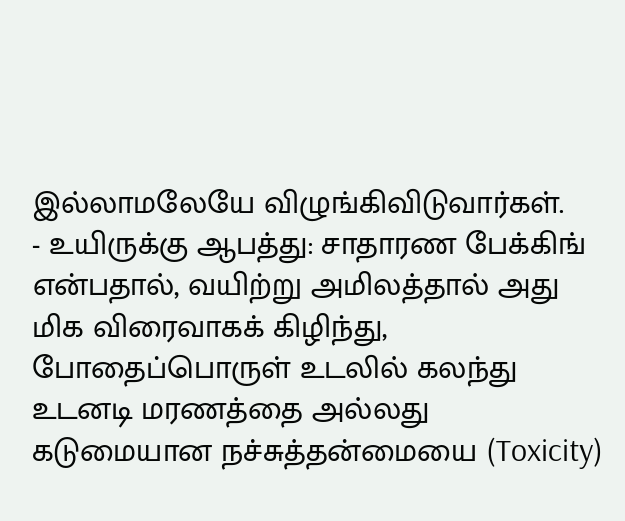இல்லாமலேயே விழுங்கிவிடுவார்கள்.
- உயிருக்கு ஆபத்து: சாதாரண பேக்கிங் என்பதால், வயிற்று அமிலத்தால் அது மிக விரைவாகக் கிழிந்து, போதைப்பொருள் உடலில் கலந்து உடனடி மரணத்தை அல்லது கடுமையான நச்சுத்தன்மையை (Toxicity)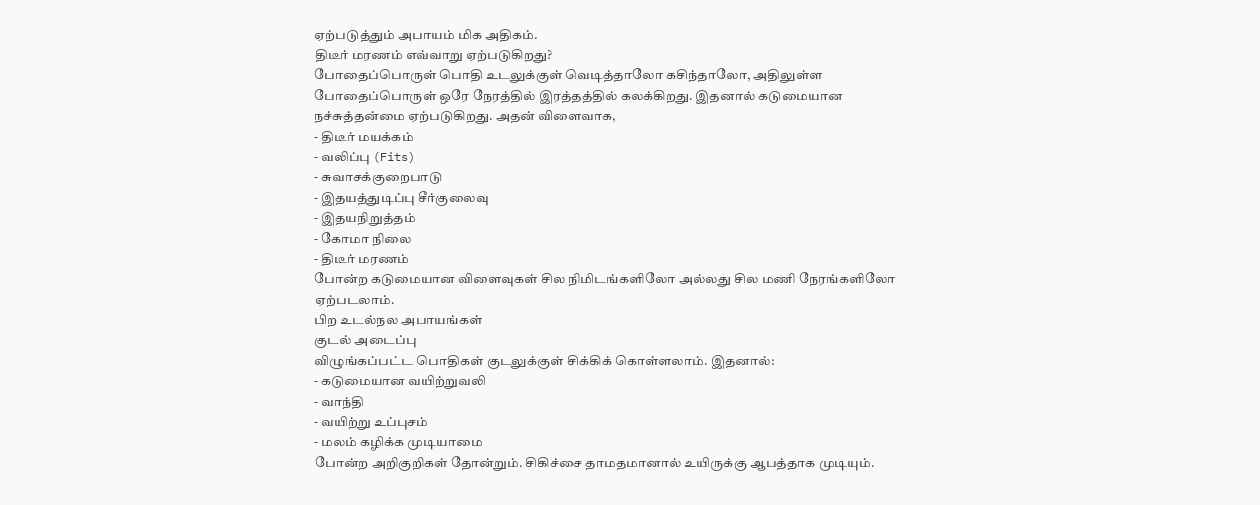ஏற்படுத்தும் அபாயம் மிக அதிகம்.
திடீர் மரணம் எவ்வாறு ஏற்படுகிறது?
போதைப்பொருள் பொதி உடலுக்குள் வெடித்தாலோ கசிந்தாலோ, அதிலுள்ள போதைப்பொருள் ஒரே நேரத்தில் இரத்தத்தில் கலக்கிறது. இதனால் கடுமையான நச்சுத்தன்மை ஏற்படுகிறது. அதன் விளைவாக,
- திடீர் மயக்கம்
- வலிப்பு (Fits)
- சுவாசக்குறைபாடு
- இதயத்துடிப்பு சீர்குலைவு
- இதயநிறுத்தம்
- கோமா நிலை
- திடீர் மரணம்
போன்ற கடுமையான விளைவுகள் சில நிமிடங்களிலோ அல்லது சில மணி நேரங்களிலோ ஏற்படலாம்.
பிற உடல்நல அபாயங்கள்
குடல் அடைப்பு
விழுங்கப்பட்ட பொதிகள் குடலுக்குள் சிக்கிக் கொள்ளலாம். இதனால்:
- கடுமையான வயிற்றுவலி
- வாந்தி
- வயிற்று உப்புசம்
- மலம் கழிக்க முடியாமை
போன்ற அறிகுறிகள் தோன்றும். சிகிச்சை தாமதமானால் உயிருக்கு ஆபத்தாக முடியும்.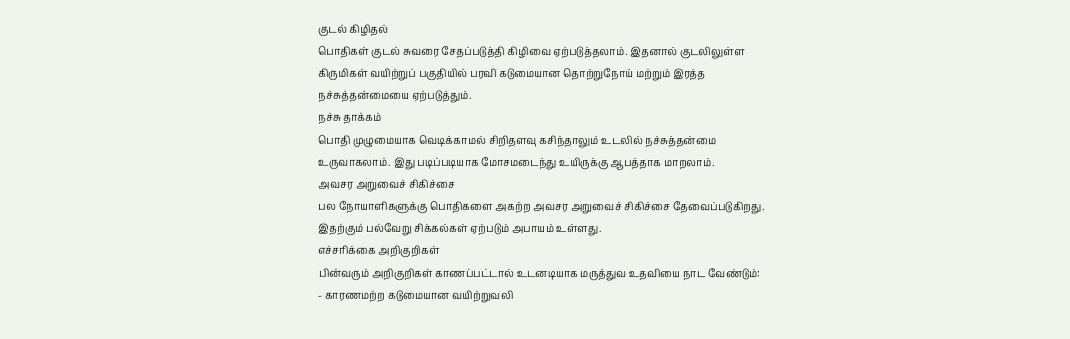குடல் கிழிதல்
பொதிகள் குடல் சுவரை சேதப்படுத்தி கிழிவை ஏற்படுத்தலாம். இதனால் குடலிலுள்ள கிருமிகள் வயிற்றுப் பகுதியில் பரவி கடுமையான தொற்றுநோய் மற்றும் இரத்த நச்சுத்தன்மையை ஏற்படுத்தும்.
நச்சு தாக்கம்
பொதி முழுமையாக வெடிக்காமல் சிறிதளவு கசிந்தாலும் உடலில் நச்சுத்தன்மை உருவாகலாம். இது படிப்படியாக மோசமடைந்து உயிருக்கு ஆபத்தாக மாறலாம்.
அவசர அறுவைச் சிகிச்சை
பல நோயாளிகளுக்கு பொதிகளை அகற்ற அவசர அறுவைச் சிகிச்சை தேவைப்படுகிறது. இதற்கும் பல்வேறு சிக்கல்கள் ஏற்படும் அபாயம் உள்ளது.
எச்சரிக்கை அறிகுறிகள்
பின்வரும் அறிகுறிகள் காணப்பட்டால் உடனடியாக மருத்துவ உதவியை நாட வேண்டும்:
- காரணமற்ற கடுமையான வயிற்றுவலி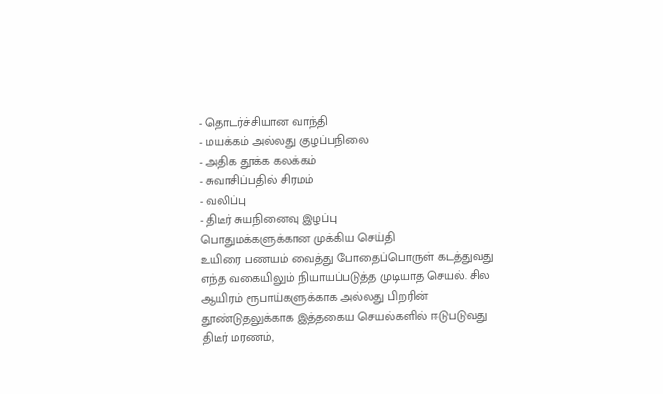- தொடர்ச்சியான வாந்தி
- மயக்கம் அல்லது குழப்பநிலை
- அதிக தூக்க கலக்கம்
- சுவாசிப்பதில் சிரமம்
- வலிப்பு
- திடீர் சுயநினைவு இழப்பு
பொதுமக்களுக்கான முக்கிய செய்தி
உயிரை பணயம் வைத்து போதைப்பொருள் கடத்துவது எந்த வகையிலும் நியாயப்படுத்த முடியாத செயல். சில ஆயிரம் ரூபாய்களுக்காக அல்லது பிறரின் தூண்டுதலுக்காக இத்தகைய செயல்களில் ஈடுபடுவது திடீர் மரணம்,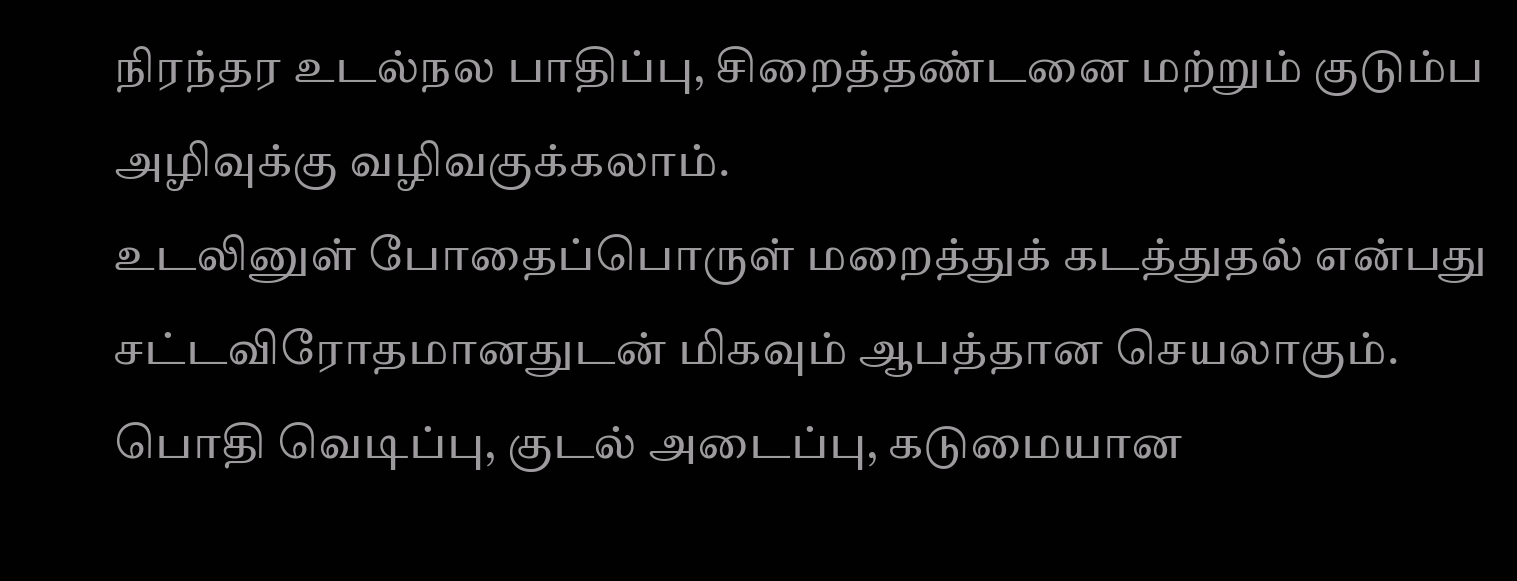நிரந்தர உடல்நல பாதிப்பு, சிறைத்தண்டனை மற்றும் குடும்ப அழிவுக்கு வழிவகுக்கலாம்.
உடலினுள் போதைப்பொருள் மறைத்துக் கடத்துதல் என்பது சட்டவிரோதமானதுடன் மிகவும் ஆபத்தான செயலாகும். பொதி வெடிப்பு, குடல் அடைப்பு, கடுமையான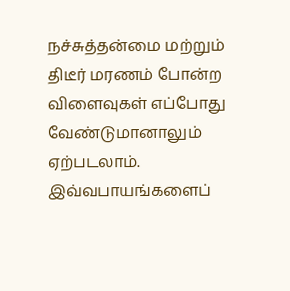நச்சுத்தன்மை மற்றும் திடீர் மரணம் போன்ற விளைவுகள் எப்போது வேண்டுமானாலும் ஏற்படலாம். இவ்வபாயங்களைப்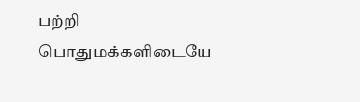பற்றி பொதுமக்களிடையே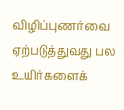விழிப்புணர்வை ஏற்படுத்துவது பல உயிர்களைக்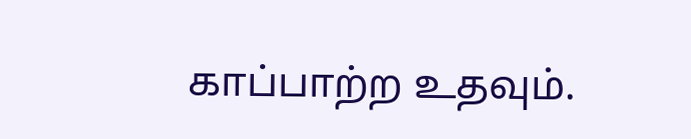காப்பாற்ற உதவும்.